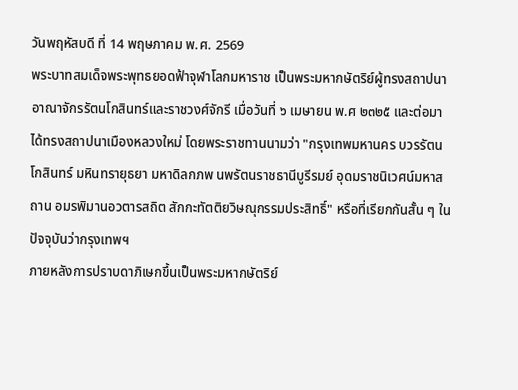วันพฤหัสบดี ที่ 14 พฤษภาคม พ.ศ. 2569
พระบาทสมเด็จพระพุทธยอดฟ้าจุฬาโลกมหาราช เป็นพระมหากษัตริย์ผู้ทรงสถาปนาอาณาจักรรัตนโกสินทร์และราชวงศ์จักรี เมื่อวันที่ ๖ เมษายน พ.ศ ๒๓๒๕ และต่อมาได้ทรงสถาปนาเมืองหลวงใหม่ โดยพระราชทานนามว่า "กรุงเทพมหานคร บวรรัตนโกสินทร์ มหินทรายุธยา มหาดิลกภพ นพรัตนราชธานีบูรีรมย์ อุดมราชนิเวศน์มหาสถาน อมรพิมานอวตารสถิต สักกะทัตติยวิษณุกรรมประสิทธิ์" หรือที่เรียกกันสั้น ๆ ในปัจจุบันว่ากรุงเทพฯ
ภายหลังการปราบดาภิเษกขึ้นเป็นพระมหากษัตริย์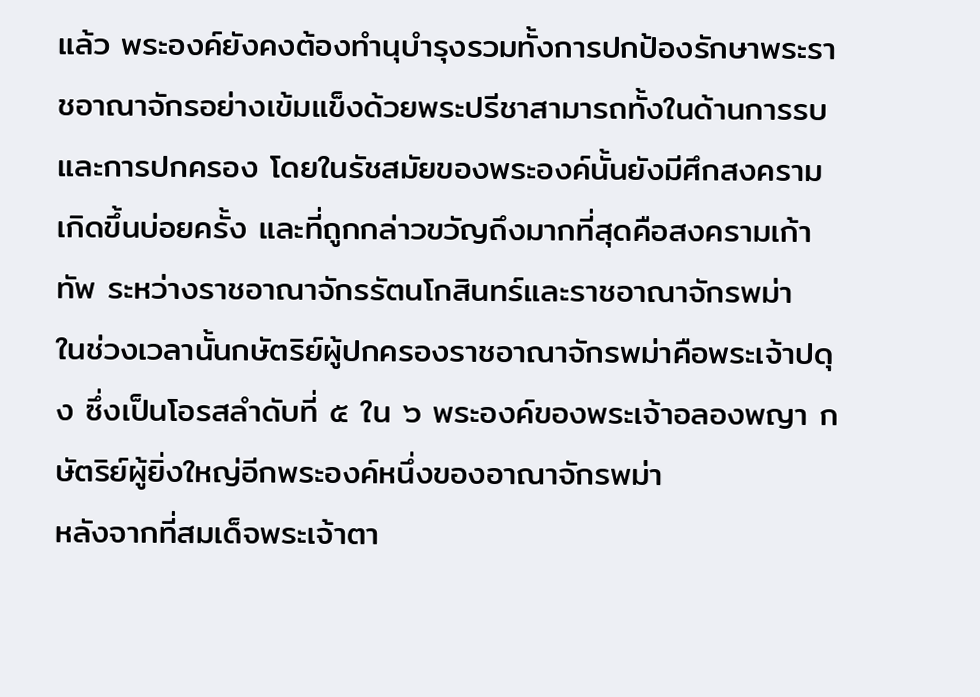แล้ว พระองค์ยังคงต้องทำนุบำรุงรวมทั้งการปกป้องรักษาพระราชอาณาจักรอย่างเข้มแข็งด้วยพระปรีชาสามารถทั้งในด้านการรบและการปกครอง โดยในรัชสมัยของพระองค์นั้นยังมีศึกสงครามเกิดขึ้นบ่อยครั้ง และที่ถูกกล่าวขวัญถึงมากที่สุดคือสงครามเก้าทัพ ระหว่างราชอาณาจักรรัตนโกสินทร์และราชอาณาจักรพม่า
ในช่วงเวลานั้นกษัตริย์ผู้ปกครองราชอาณาจักรพม่าคือพระเจ้าปดุง ซึ่งเป็นโอรสลำดับที่ ๕ ใน ๖ พระองค์ของพระเจ้าอลองพญา กษัตริย์ผู้ยิ่งใหญ่อีกพระองค์หนึ่งของอาณาจักรพม่า
หลังจากที่สมเด็จพระเจ้าตา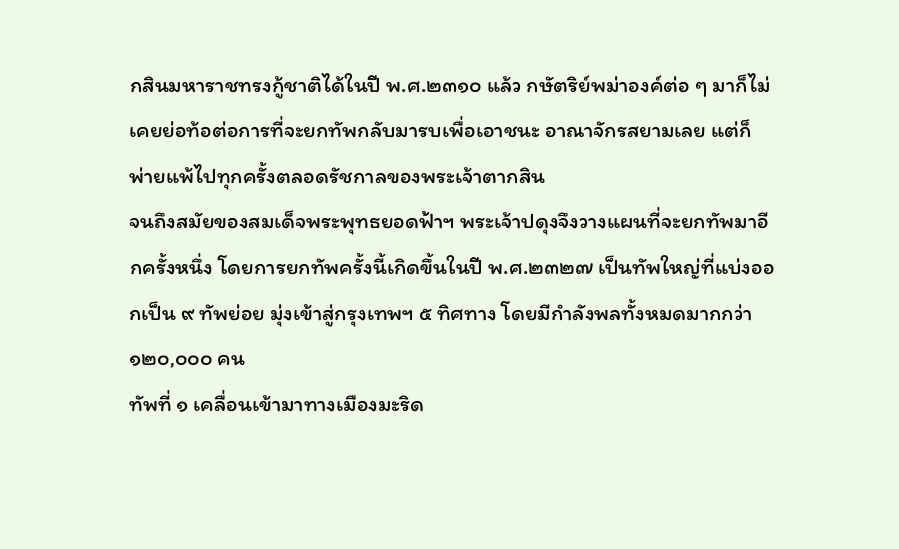กสินมหาราชทรงกู้ชาติได้ในปี พ.ศ.๒๓๑๐ แล้ว กษัตริย์พม่าองค์ต่อ ๆ มาก็ไม่เคยย่อท้อต่อการที่จะยกทัพกลับมารบเพื่อเอาชนะ อาณาจักรสยามเลย แต่ก็พ่ายแพ้ไปทุกครั้งตลอดรัชกาลของพระเจ้าตากสิน
จนถึงสมัยของสมเด็จพระพุทธยอดฟ้าฯ พระเจ้าปดุงจึงวางแผนที่จะยกทัพมาอีกครั้งหนึ่ง โดยการยกทัพครั้งนี้เกิดขึ้นในปี พ.ศ.๒๓๒๗ เป็นทัพใหญ่ที่แบ่งออกเป็น ๙ ทัพย่อย มุ่งเข้าสู่กรุงเทพฯ ๕ ทิศทาง โดยมีกำลังพลทั้งหมดมากกว่า ๑๒๐,๐๐๐ คน
ทัพที่ ๑ เคลื่อนเข้ามาทางเมืองมะริด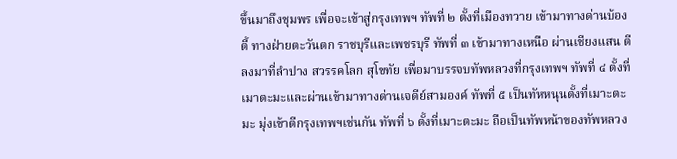ขึ้นมาถึงชุมพร เพื่อจะเข้าสู่กรุงเทพฯ ทัพที่ ๒ ตั้งที่เมืองทวาย เข้ามาทางด่านบ้องตี้ ทางฝ่ายตะวันตก ราชบุรีและเพชรบุรี ทัพที่ ๓ เข้ามาทางเหนือ ผ่านเชียงแสน ตีลงมาที่ลำปาง สวรรคโลก สุโขทัย เพื่อมาบรรจบทัพหลวงที่กรุงเทพฯ ทัพที่ ๔ ตั้งที่เมาตะมะและผ่านเข้ามาทางด่านเจดีย์สามองค์ ทัพที่ ๕ เป็นทัหหนุนตั้งที่เมาะตะมะ มุ่งเข้าตีกรุงเทพฯเช่นกัน ทัพที่ ๖ ตั้งที่เมาะตะมะ ถือเป็นทัพหน้าของทัพหลวง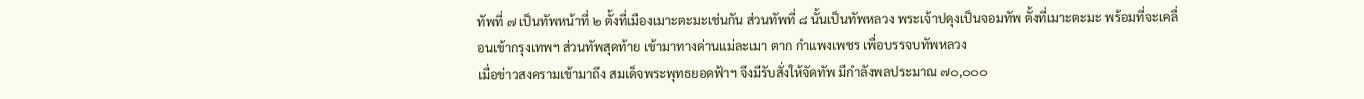ทัพที่ ๗ เป็นทัพหน้าที่ ๒ ตั้งที่เมืองเมาะตะมะเช่นกัน ส่วนทัพที่ ๘ นั้นเป็นทัพหลวง พระเจ้าปดุงเป็นจอมทัพ ตั้งที่เมาะตะมะ พร้อมที่จะเคลื่อนเข้ากรุงเทพฯ ส่วนทัพสุดท้าย เข้ามาทางด่านแม่ละเมา ตาก กำแพงเพชร เพื่อบรรจบทัพหลวง
เมื่อข่าวสงครามเข้ามาถึง สมเด็จพระพุทธยอดฟ้าฯ จึงมีรับสั่งให้จัดทัพ มีกำลังพลประมาณ ๗๐,๐๐๐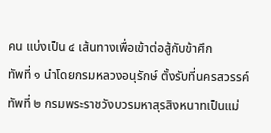คน แบ่งเป็น ๔ เส้นทางเพื่อเข้าต่อสู้กับข้าศึก
ทัพที่ ๑ นำโดยกรมหลวงอนุรักษ์ ตั้งรับที่นครสวรรค์ ทัพที่ ๒ กรมพระราชวังบวรมหาสุรสิงหนาทเป็นแม่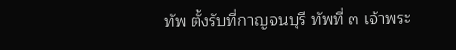ทัพ ตั้งรับที่กาญจนบุรี ทัพที่ ๓ เจ้าพระ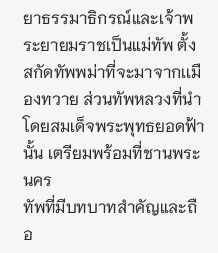ยาธรรมาธิกรณ์และเจ้าพระยายมราชเป็นแม่ทัพ ตั้งสกัดทัพพม่าที่จะมาจากเเมืองทวาย ส่วนทัพหลวงที่นำโดยสมเด็จพระพุทธยอดฟ้านั้น เตรียมพร้อมที่ชานพระนคร
ทัพที่มีบทบาทสำคัญและถือ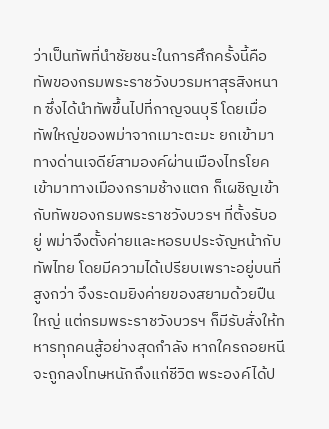ว่าเป็นทัพที่นำชัยชนะในการศึกครั้งนี้คือทัพของกรมพระราชวังบวรมหาสุรสิงหนาท ซึ่งได้นำทัพขึ้นไปที่กาญจนบุรี โดยเมื่อทัพใหญ่ของพม่าจากเมาะตะมะ ยกเข้ามาทางด่านเจดีย์สามองค์ผ่านเมืองไทรโยค เข้ามาทางเมืองกรามช้างแตก ก็เผชิญเข้ากับทัพของกรมพระราชวังบวรฯ ที่ตั้งรับอยู่ พม่าจึงตั้งค่ายและหอรบประจัญหน้ากับทัพไทย โดยมีความได้เปรียบเพราะอยู่บนที่สูงกว่า จึงระดมยิงค่ายของสยามด้วยปืนใหญ่ แต่กรมพระราชวังบวรฯ ก็มีรับสั่งให้ทหารทุกคนสู้อย่างสุดกำลัง หากใครถอยหนีจะถูกลงโทษหนักถึงแก่ชีวิต พระองค์ได้ป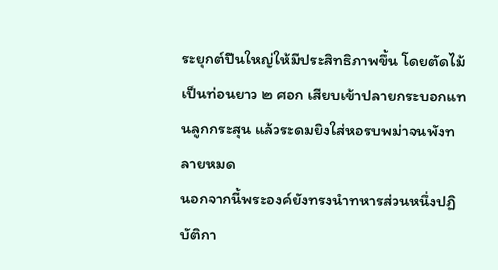ระยุกต์ปืนใหญ่ให้มีประสิทธิภาพขึ้น โดยตัดไม้เป็นท่อนยาว ๒ ศอก เสียบเข้าปลายกระบอกแทนลูกกระสุน แล้วระดมยิงใส่หอรบพม่าจนพังทลายหมด
นอกจากนี้พระองค์ยังทรงนำทหารส่วนหนึ่งปฏิบัติกา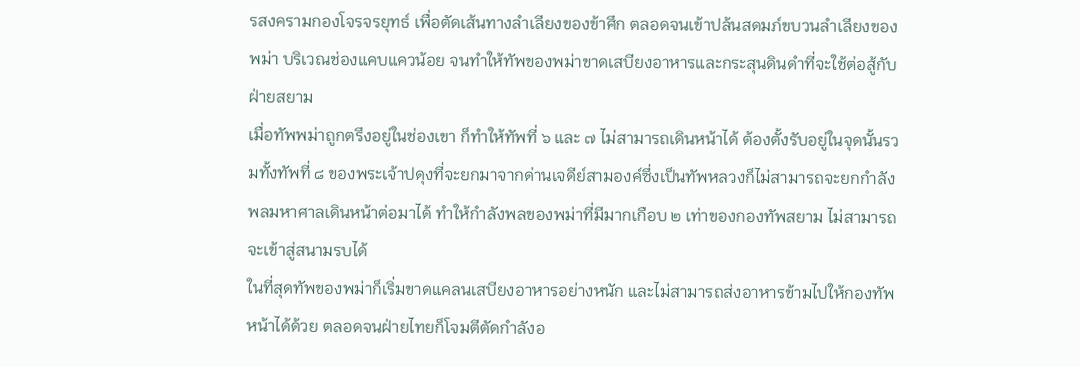รสงครามกองโจรจรยุทธ์ เพื่อตัดเส้นทางลำเลียงของข้าศึก ตลอดจนเข้าปล้นสดมภ์ขบวนลำเลียงของพม่า บริเวณช่องแคบแควน้อย จนทำให้ทัพของพม่าขาดเสบียงอาหารและกระสุนดินดำที่จะใช้ต่อสู้กับฝ่ายสยาม
เมื่อทัพพม่าถูกตรึงอยู่ในช่องเขา ก็ทำให้ทัพที่ ๖ และ ๗ ไม่สามารถเดินหน้าได้ ต้องตั้งรับอยู่ในจุดนั้นรวมทั้งทัพที่ ๘ ของพระเจ้าปดุงที่จะยกมาจากด่านเจดีย์สามองค์ซึ่งเป็นทัพหลวงก็ไม่สามารถจะยกกำลังพลมหาศาลเดินหน้าต่อมาได้ ทำให้กำลังพลของพม่าที่มีมากเกือบ ๒ เท่าของกองทัพสยาม ไม่สามารถจะเข้าสู่สนามรบได้
ในที่สุดทัพของพม่าก็เริ่มขาดแคลนเสบียงอาหารอย่างหนัก และไม่สามารถส่งอาหารข้ามไปให้กองทัพหน้าได้ด้วย ตลอดจนฝ่ายไทยก็โจมตีตัดกำลังอ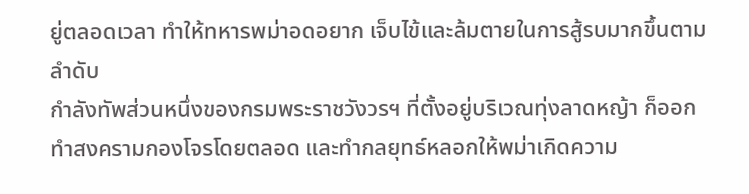ยู่ตลอดเวลา ทำให้ทหารพม่าอดอยาก เจ็บไข้และล้มตายในการสู้รบมากขึ้นตามลำดับ
กำลังทัพส่วนหนึ่งของกรมพระราชวังวรฯ ที่ตั้งอยู่บริเวณทุ่งลาดหญ้า ก็ออกทำสงครามกองโจรโดยตลอด และทำกลยุทธ์หลอกให้พม่าเกิดความ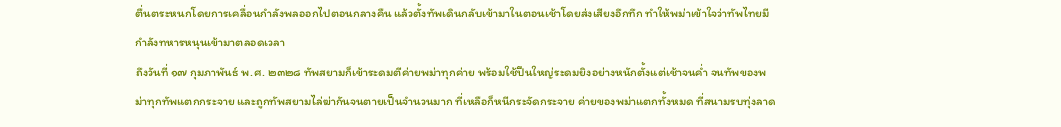ตื่นตระหนกโดยการเคลื่อนกำลังพลออกไปตอนกลางคืน แล้วตั้งทัพเดินกลับเข้ามาในตอนเช้าโดยส่งเสียงอึกทึก ทำให้พม่าเข้าใจว่าทัพไทยมีกำลังทหารหนุนเข้ามาตลอดเวลา
ถึงวันที่ ๑๗ กุมภาพันธ์ พ.ศ. ๒๓๒๘ ทัพสยามก็เข้าระดมตีค่ายพม่าทุกค่าย พร้อมใช้ปืนใหญ่ระดมยิงอย่างหนักตั้งแต่เช้าจนค่ำ จนทัพของพม่าทุกทัพแตกกระจาย และถูกทัพสยามไล่ฆ่ากันจนตายเป็นจำนวนมาก ที่เหลือก็หนีกระจัดกระจาย ค่ายของพม่าแตกทั้งหมด ที่สนามรบทุ่งลาด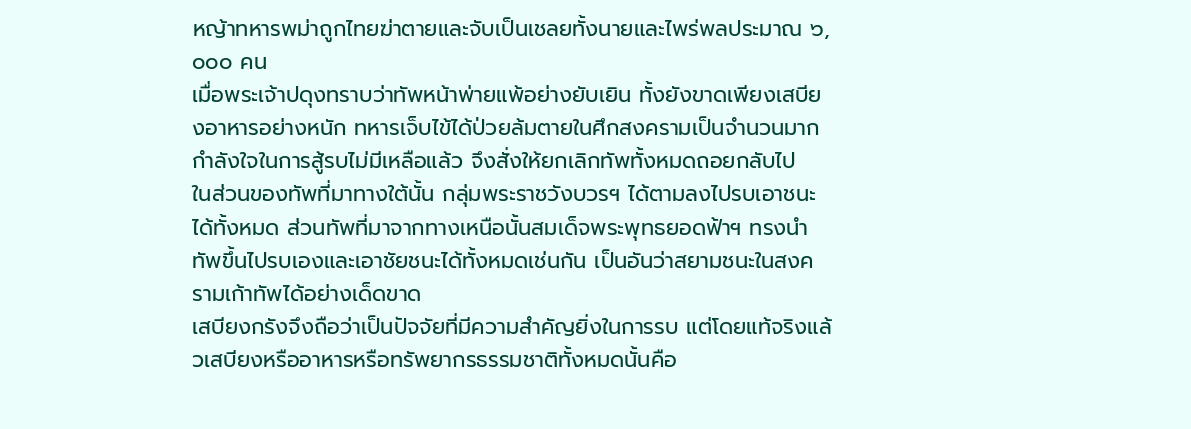หญ้าทหารพม่าถูกไทยฆ่าตายและจับเป็นเชลยทั้งนายและไพร่พลประมาณ ๖,๐๐๐ คน
เมื่อพระเจ้าปดุงทราบว่าทัพหน้าพ่ายแพ้อย่างยับเยิน ทั้งยังขาดเพียงเสบียงอาหารอย่างหนัก ทหารเจ็บไข้ได้ป่วยล้มตายในศึกสงครามเป็นจำนวนมาก กำลังใจในการสู้รบไม่มีเหลือแล้ว จึงสั่งให้ยกเลิกทัพทั้งหมดถอยกลับไป
ในส่วนของทัพที่มาทางใต้นั้น กลุ่มพระราชวังบวรฯ ได้ตามลงไปรบเอาชนะได้ทั้งหมด ส่วนทัพที่มาจากทางเหนือนั้นสมเด็จพระพุทธยอดฟ้าฯ ทรงนำทัพขึ้นไปรบเองและเอาชัยชนะได้ทั้งหมดเช่นกัน เป็นอันว่าสยามชนะในสงครามเก้าทัพได้อย่างเด็ดขาด
เสบียงกรังจึงถือว่าเป็นปัจจัยที่มีความสำคัญยิ่งในการรบ แต่โดยแท้จริงแล้วเสบียงหรืออาหารหรือทรัพยากรธรรมชาติทั้งหมดนั้นคือ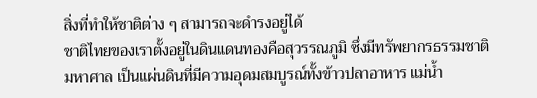สิ่งที่ทำให้ชาติต่าง ๆ สามารถจะดำรงอยู่ได้
ชาติไทยของเราตั้งอยู่ในดินแดนทองคือสุวรรณภูมิ ซึ่งมีทรัพยากรธรรมชาติมหาศาล เป็นแผ่นดินที่มีความอุดมสมบูรณ์ทั้งข้าวปลาอาหาร แม่น้ำ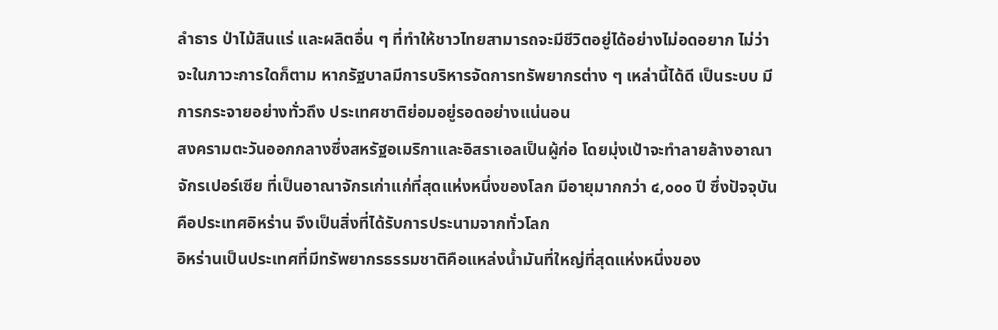ลำธาร ป่าไม้สินแร่ และผลิตอื่น ๆ ที่ทำให้ชาวไทยสามารถจะมีชีวิตอยู่ได้อย่างไม่อดอยาก ไม่ว่าจะในภาวะการใดก็ตาม หากรัฐบาลมีการบริหารจัดการทรัพยากรต่าง ๆ เหล่านี้ได้ดี เป็นระบบ มีการกระจายอย่างทั่วถึง ประเทศชาติย่อมอยู่รอดอย่างแน่นอน
สงครามตะวันออกกลางซึ่งสหรัฐอเมริกาและอิสราเอลเป็นผู้ก่อ โดยมุ่งเป้าจะทำลายล้างอาณาจักรเปอร์เซีย ที่เป็นอาณาจักรเก่าแก่ที่สุดแห่งหนึ่งของโลก มีอายุมากกว่า ๔,๐๐๐ ปี ซึ่งปัจจุบันคือประเทศอิหร่าน จึงเป็นสิ่งที่ได้รับการประนามจากทั่วโลก
อิหร่านเป็นประเทศที่มีทรัพยากรธรรมชาติคือแหล่งน้ำมันที่ใหญ่ที่สุดแห่งหนึ่งของ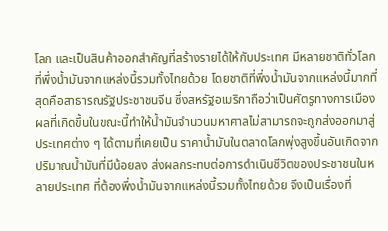โลก และเป็นสินค้าออกสำคัญที่สร้างรายได้ให้กับประเทศ มีหลายชาติทั่วโลกที่พึ่งน้ำมันจากแหล่งนี้รวมทั้งไทยด้วย โดยชาติที่พึ่งน้ำมันจากแหล่งนี้มากที่สุดคือสาธารณรัฐประชาชนจีน ซึ่งสหรัฐอเมริกาถือว่าเป็นศัตรูทางการเมือง
ผลที่เกิดขึ้นในขณะนี้ทำให้น้ำมันจำนวนมหาศาลไม่สามารถจะถูกส่งออกมาสู่ประเทศต่าง ๆ ได้ตามที่เคยเป็น ราคาน้ำมันในตลาดโลกพุ่งสูงขึ้นอันเกิดจากปริมาณน้ำมันที่มีน้อยลง ส่งผลกระทบต่อการดำเนินชีวิตของประชาชนในหลายประเทศ ที่ต้องพึ่งน้ำมันจากแหล่งนี้รวมทั้งไทยด้วย จึงเป็นเรื่องที่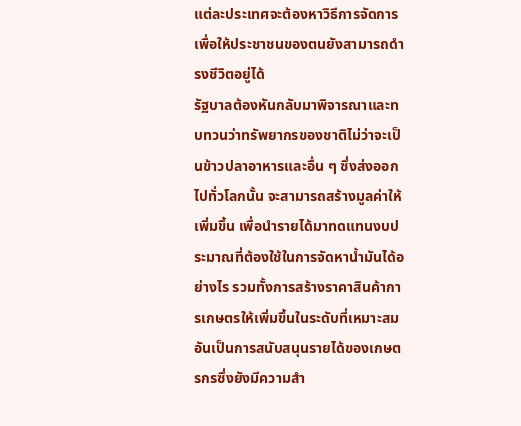แต่ละประเทศจะต้องหาวิธีการจัดการ เพื่อให้ประชาชนของตนยังสามารถดำรงชีวิตอยู่ได้
รัฐบาลต้องหันกลับมาพิจารณาและทบทวนว่าทรัพยากรของชาติไม่ว่าจะเป็นข้าวปลาอาหารและอื่น ๆ ซึ่งส่งออกไปทั่วโลกนั้น จะสามารถสร้างมูลค่าให้เพิ่มขึ้น เพื่อนำรายได้มาทดแทนงบประมาณที่ต้องใช้ในการจัดหาน้ำมันได้อย่างไร รวมทั้งการสร้างราคาสินค้าการเกษตรให้เพิ่มขึ้นในระดับที่เหมาะสม อันเป็นการสนับสนุนรายได้ของเกษตรกรซึ่งยังมีความสำ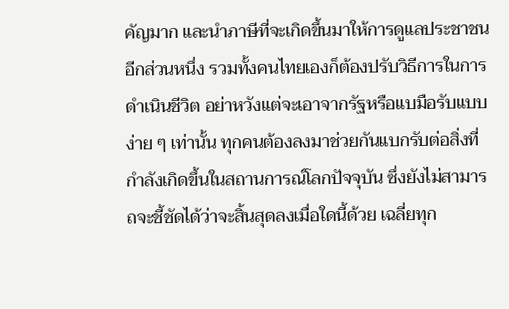คัญมาก และนำภาษีที่จะเกิดขึ้นมาให้การดูแลประชาชนอีกส่วนหนึ่ง รวมทั้งคนไทยเองก็ต้องปรับวิธีการในการดำเนินชีวิต อย่าหวังแต่จะเอาจากรัฐหรือแบมือรับแบบง่าย ๆ เท่านั้น ทุกคนต้องลงมาช่วยกันแบกรับต่อสิ่งที่กำลังเกิดขึ้นในสถานการณ์โลกปัจจุบัน ซึ่งยังไม่สามารถจะชี้ชัดได้ว่าจะสิ้นสุดลงเมื่อใดนี้ด้วย เฉลี่ยทุก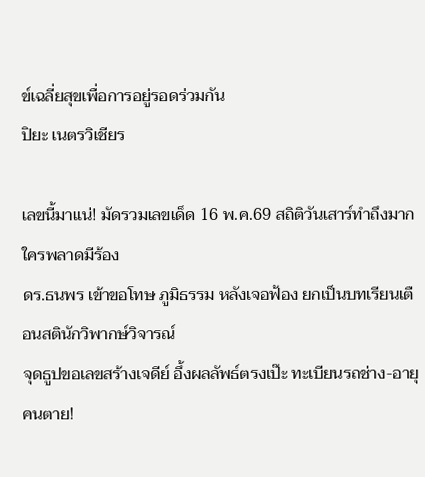ข์เฉลี่ยสุขเพื่อการอยู่รอดร่วมกัน
ปิยะ เนตรวิเชียร

เลขนี้มาแน่! มัดรวมเลขเด็ด 16 พ.ค.69 สถิติวันเสาร์ทำถึงมาก ใครพลาดมีร้อง
ดร.ธนพร เข้าขอโทษ ภูมิธรรม หลังเจอฟ้อง ยกเป็นบทเรียนเตือนสตินักวิพากษ์วิจารณ์
จุดธูปขอเลขสร้างเจดีย์ อึ้งผลลัพธ์ตรงเป๊ะ ทะเบียนรถช่าง-อายุคนตาย!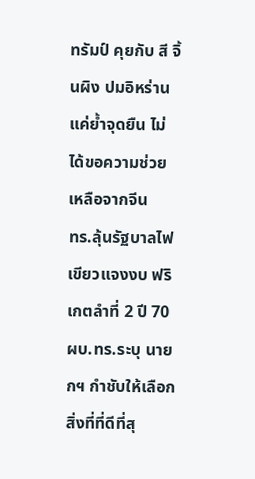ทรัมป์ คุยกับ สี จิ้นผิง ปมอิหร่านแค่ย้ำจุดยืน ไม่ได้ขอความช่วยเหลือจากจีน
ทร.ลุ้นรัฐบาลไฟเขียวแจงงบ ฟริเกตลำที่ 2 ปี 70 ผบ.ทร.ระบุ นายกฯ กำชับให้เลือกสิ่งที่ที่ดีที่สุ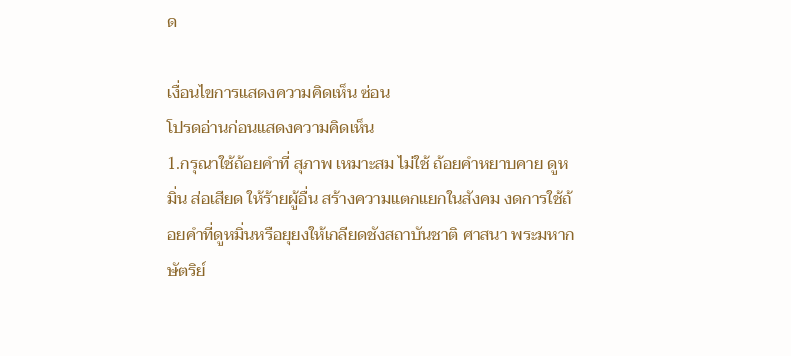ด

เงื่อนไขการแสดงความคิดเห็น ซ่อน
โปรดอ่านก่อนแสดงความคิดเห็น
1.กรุณาใช้ถ้อยคำที่ สุภาพ เหมาะสม ไม่ใช้ ถ้อยคำหยาบคาย ดูหมิ่น ส่อเสียด ให้ร้ายผู้อื่น สร้างความแตกแยกในสังคม งดการใช้ถ้อยคำที่ดูหมิ่นหรือยุยงให้เกลียดชังสถาบันชาติ ศาสนา พระมหากษัตริย์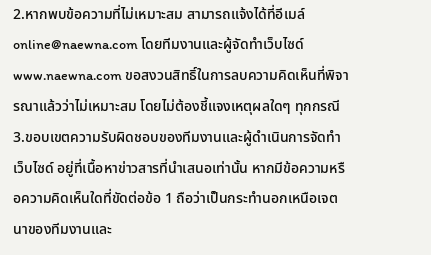2.หากพบข้อความที่ไม่เหมาะสม สามารถแจ้งได้ที่อีเมล์ online@naewna.com โดยทีมงานและผู้จัดทำเว็บไซด์ www.naewna.com ขอสงวนสิทธิ์ในการลบความคิดเห็นที่พิจารณาแล้วว่าไม่เหมาะสม โดยไม่ต้องชี้แจงเหตุผลใดๆ ทุกกรณี
3.ขอบเขตความรับผิดชอบของทีมงานและผู้ดำเนินการจัดทำเว็บไซด์ อยู่ที่เนื้อหาข่าวสารที่นำเสนอเท่านั้น หากมีข้อความหรือความคิดเห็นใดที่ขัดต่อข้อ 1 ถือว่าเป็นกระทำนอกเหนือเจตนาของทีมงานและ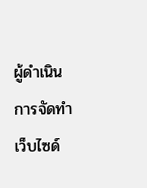ผู้ดำเนินการจัดทำเว็บไซด์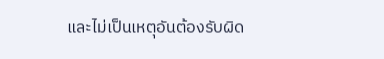และไม่เป็นเหตุอันต้องรับผิด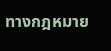ทางกฎหมาย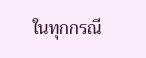ในทุกกรณี